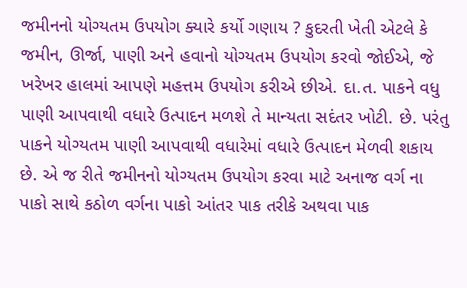જમીનનો યોગ્યતમ ઉપયોગ ક્યારે કર્યો ગણાય ? કુદરતી ખેતી એટલે કે જમીન, ઊર્જા, પાણી અને હવાનો યોગ્યતમ ઉપયોગ કરવો જોઈએ, જે ખરેખર હાલમાં આપણે મહત્તમ ઉપયોગ કરીએ છીએ. દા.ત. પાકને વધુ પાણી આપવાથી વધારે ઉત્પાદન મળશે તે માન્યતા સદંતર ખોટી. છે. પરંતુ પાકને યોગ્યતમ પાણી આપવાથી વધારેમાં વધારે ઉત્પાદન મેળવી શકાય છે. એ જ રીતે જમીનનો યોગ્યતમ ઉપયોગ કરવા માટે અનાજ વર્ગ ના પાકો સાથે કઠોળ વર્ગના પાકો આંતર પાક તરીકે અથવા પાક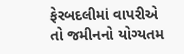ફેરબદલીમાં વાપરીએ તો જમીનનો યોગ્યતમ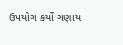ઉપયોગ કર્યો ગણાય